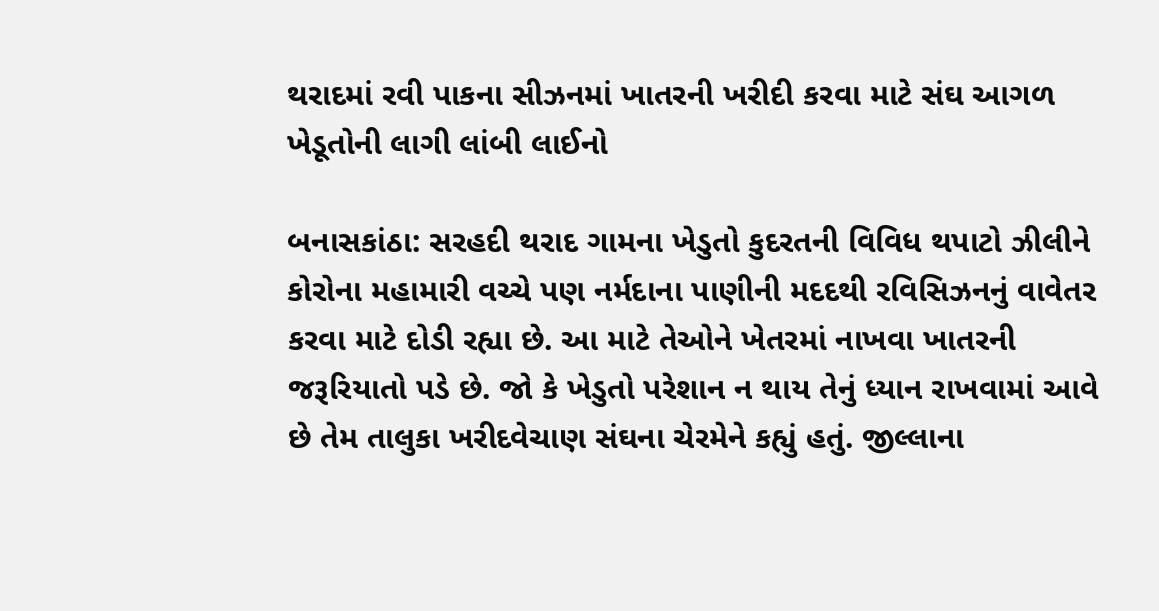થરાદમાં રવી પાકના સીઝનમાં ખાતરની ખરીદી કરવા માટે સંઘ આગળ ખેડૂતોની લાગી લાંબી લાઈનો

બનાસકાંઠા: સરહદી થરાદ ગામના ખેડુતો કુદરતની વિવિધ થપાટો ઝીલીને કોરોના મહામારી વચ્ચે પણ નર્મદાના પાણીની મદદથી રવિસિઝનનું વાવેતર કરવા માટે દોડી રહ્યા છે. આ માટે તેઓને ખેતરમાં નાખવા ખાતરની જરૂરિયાતો પડે છે. જો કે ખેડુતો પરેશાન ન થાય તેનું ધ્યાન રાખવામાં આવે છે તેમ તાલુકા ખરીદવેચાણ સંઘના ચેરમેને કહ્યું હતું. જીલ્લાના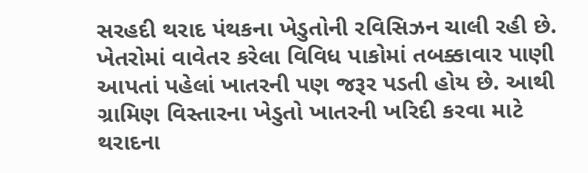સરહદી થરાદ પંથકના ખેડુતોની રવિસિઝન ચાલી રહી છે. ખેતરોમાં વાવેતર કરેલા વિવિધ પાકોમાં તબક્કાવાર પાણી આપતાં પહેલાં ખાતરની પણ જરૂર પડતી હોય છે. આથી ગ્રામિણ વિસ્તારના ખેડુતો ખાતરની ખરિદી કરવા માટે થરાદના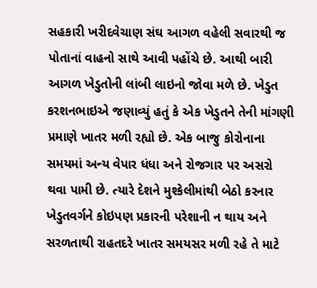સહકારી ખરીદવેચાણ સંઘ આગળ વહેલી સવારથી જ પોતાનાં વાહનો સાથે આવી પહોંચે છે. આથી બારી આગળ ખેડુતોની લાંબી લાઇનો જોવા મળે છે. ખેડુત કરશનભાઇએ જણાવ્યું હતું કે એક ખેડુતને તેની માંગણી પ્રમાણે ખાતર મળી રહ્યો છે. એક બાજુ કોરોનાના સમયમાં અન્ય વેપાર ધંધા અને રોજગાર પર અસરો થવા પામી છે. ત્યારે દેશને મુશ્કેલીમાંથી બેઠો કરનાર ખેડુતવર્ગને કોઇપણ પ્રકારની પરેશાની ન થાય અને સરળતાથી રાહતદરે ખાતર સમયસર મળી રહે તે માટે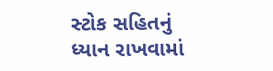સ્ટોક સહિતનું ધ્યાન રાખવામાં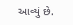આવ્યું છે.